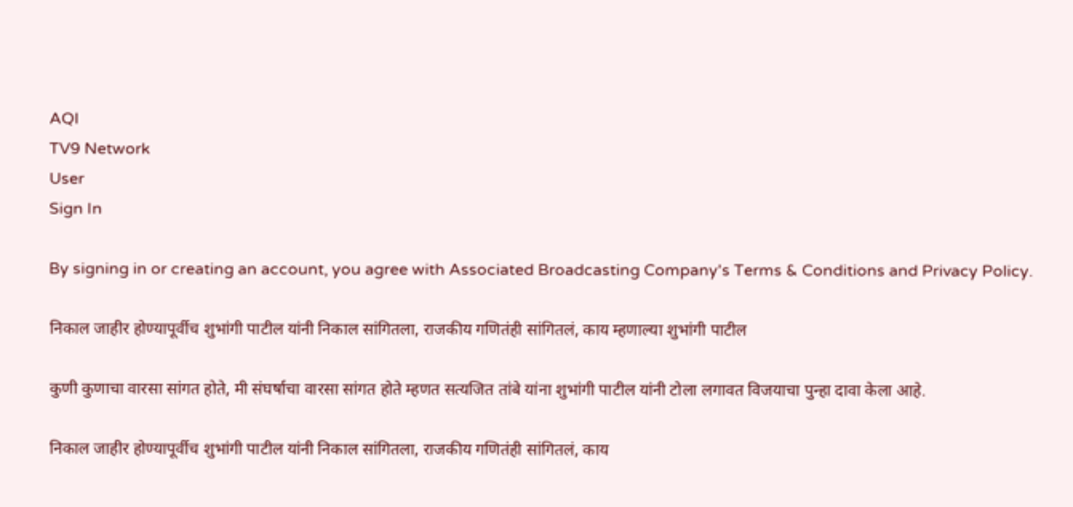AQI
TV9 Network
User
Sign In

By signing in or creating an account, you agree with Associated Broadcasting Company's Terms & Conditions and Privacy Policy.

निकाल जाहीर होण्यापूर्वीच शुभांगी पाटील यांनी निकाल सांगितला, राजकीय गणितंही सांगितलं, काय म्हणाल्या शुभांगी पाटील

कुणी कुणाचा वारसा सांगत होते, मी संघर्षाचा वारसा सांगत होते म्हणत सत्यजित तांबे यांना शुभांगी पाटील यांनी टोला लगावत विजयाचा पुन्हा दावा केला आहे.

निकाल जाहीर होण्यापूर्वीच शुभांगी पाटील यांनी निकाल सांगितला, राजकीय गणितंही सांगितलं, काय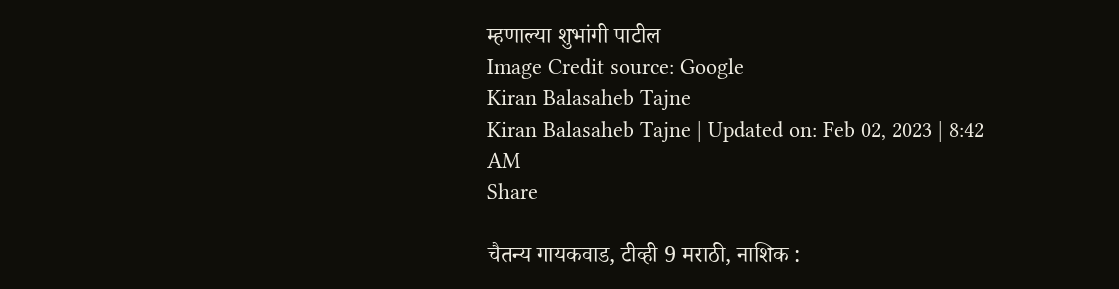म्हणाल्या शुभांगी पाटील
Image Credit source: Google
Kiran Balasaheb Tajne
Kiran Balasaheb Tajne | Updated on: Feb 02, 2023 | 8:42 AM
Share

चैतन्य गायकवाड, टीव्ही 9 मराठी, नाशिक :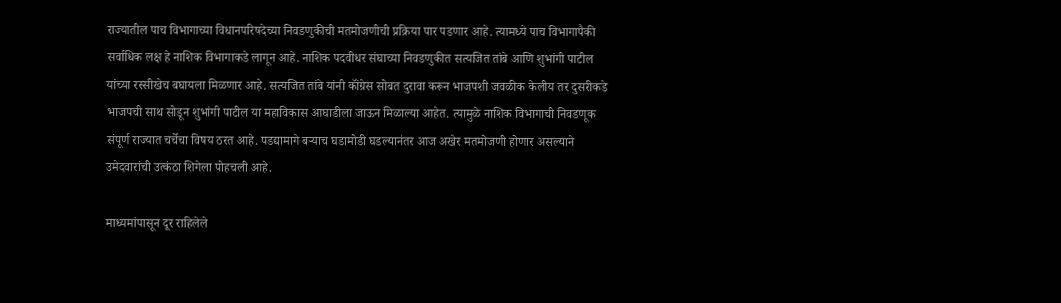राज्यातील पाच विभागाच्या विधानपरिषदेच्या निवडणुकीची मतमोजणीची प्रक्रिया पार पडणार आहे. त्यामध्ये पाच विभागापैकी सर्वाधिक लक्ष हे नाशिक विभागाकडे लागून आहे. नाशिक पदवीधर संघाच्या निवडणुकीत सत्यजित तांबे आणि शुभांगी पाटील यांच्या रस्सीखेच बघायला मिळणार आहे. सत्यजित तांबे यांनी कॉंग्रेस सोबत दुरावा करून भाजपशी जवळीक केलीय तर दुसरीकडे भाजपची साथ सोडून शुभांगी पाटील या महाविकास आघाडीला जाऊन मिळाल्या आहेत. त्यामुळे नाशिक विभागाची निवडणूक संपूर्ण राज्यात चर्चेचा विषय ठरत आहे. पडद्यामागे बऱ्याच घडामोडी घडल्यानंतर आज अखेर मतमोजणी होणार असल्याने उमेदवारांची उत्कंठा शिगेला पोहचली आहे.

माध्यमांपासून दूर राहिलेले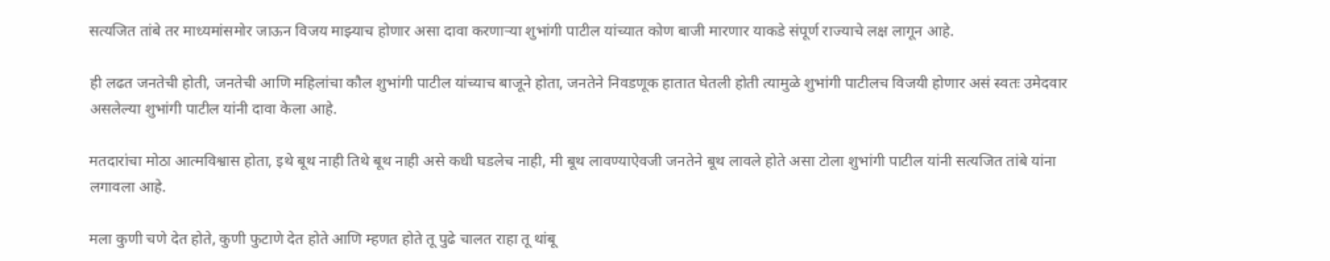सत्यजित तांबे तर माध्यमांसमोर जाऊन विजय माझ्याच होणार असा दावा करणाऱ्या शुभांगी पाटील यांच्यात कोण बाजी मारणार याकडे संपूर्ण राज्याचे लक्ष लागून आहे.

ही लढत जनतेची होती, जनतेची आणि महिलांचा कौल शुभांगी पाटील यांच्याच बाजूने होता, जनतेने निवडणूक हातात घेतली होती त्यामुळे शुभांगी पाटीलच विजयी होणार असं स्वतः उमेदवार असलेल्या शुभांगी पाटील यांनी दावा केला आहे.

मतदारांचा मोठा आत्मविश्वास होता, इथे बूथ नाही तिथे बूथ नाही असे कधी घडलेच नाही, मी बूथ लावण्याऐवजी जनतेने बूथ लावले होते असा टोला शुभांगी पाटील यांनी सत्यजित तांबे यांना लगावला आहे.

मला कुणी चणे देत होते, कुणी फुटाणे देत होते आणि म्हणत होते तू पुढे चालत राहा तू थांबू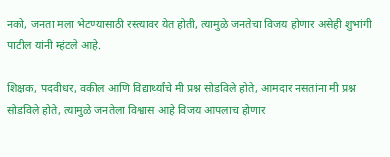नको, जनता मला भेटण्यासाठी रस्त्यावर येत होती, त्यामुळे जनतेचा विजय होणार असेही शुभांगी पाटील यांनी म्हंटले आहे.

शिक्षक, पदवीधर, वकील आणि विद्यार्थ्यांचे मी प्रश्न सोडविले होते, आमदार नसतांना मी प्रश्न सोडविले होते, त्यामुळे जनतेला विश्वास आहे विजय आपलाच होणार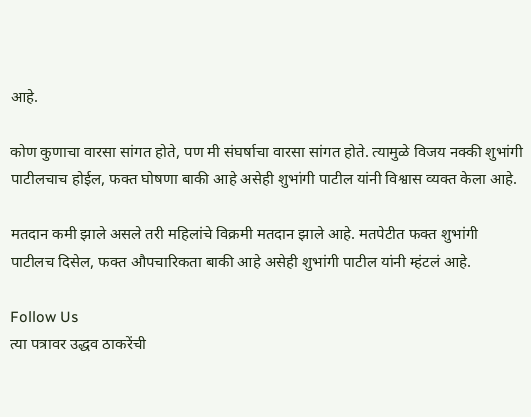आहे.

कोण कुणाचा वारसा सांगत होते, पण मी संघर्षाचा वारसा सांगत होते. त्यामुळे विजय नक्की शुभांगी पाटीलचाच होईल, फक्त घोषणा बाकी आहे असेही शुभांगी पाटील यांनी विश्वास व्यक्त केला आहे.

मतदान कमी झाले असले तरी महिलांचे विक्रमी मतदान झाले आहे. मतपेटीत फक्त शुभांगी पाटीलच दिसेल, फक्त औपचारिकता बाकी आहे असेही शुभांगी पाटील यांनी म्हंटलं आहे.

Follow Us
त्या पत्रावर उद्धव ठाकरेंची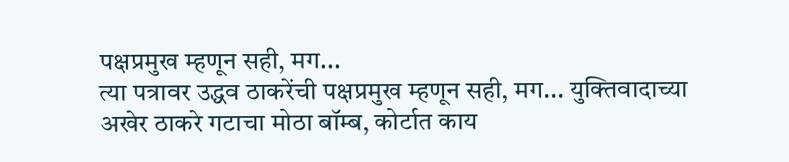पक्षप्रमुख म्हणून सही, मग...
त्या पत्रावर उद्धव ठाकरेंची पक्षप्रमुख म्हणून सही, मग... युक्तिवादाच्या अखेर ठाकरे गटाचा मोठा बॉम्ब, कोर्टात काय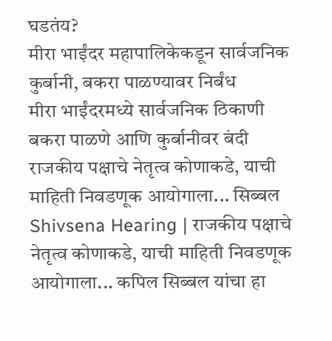घडतंय?
मीरा भाईंदर महापालिकेकडून सार्वजनिक कुर्बानी, बकरा पाळण्यावर निर्बंध
मीरा भाईंदरमध्ये सार्वजनिक ठिकाणी बकरा पाळणे आणि कुर्बानीवर बंदी
राजकीय पक्षाचे नेतृत्व कोणाकडे, याची माहिती निवडणूक आयोगाला... सिब्बल
Shivsena Hearing | राजकीय पक्षाचे नेतृत्व कोणाकडे, याची माहिती निवडणूक आयोगाला... कपिल सिब्बल यांचा हा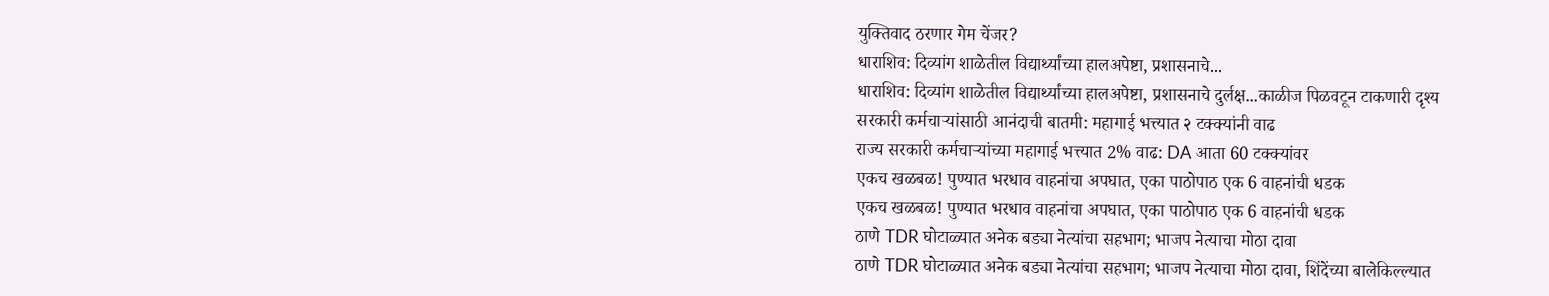युक्तिवाद ठरणार गेम चेंजर?
धाराशिव: दिव्यांग शाळेतील विद्यार्थ्यांच्या हालअपेष्टा, प्रशासनाचे...
धाराशिव: दिव्यांग शाळेतील विद्यार्थ्यांच्या हालअपेष्टा, प्रशासनाचे दुर्लक्ष...काळीज पिळवटून टाकणारी दृश्य
सरकारी कर्मचाऱ्यांसाठी आनंदाची बातमी: महागाई भत्त्यात २ टक्क्यांनी वाढ
राज्य सरकारी कर्मचाऱ्यांच्या महागाई भत्त्यात 2% वाढ: DA आता 60 टक्क्यांवर
एकच खळबळ! पुण्यात भरधाव वाहनांचा अपघात, एका पाठोपाठ एक 6 वाहनांची धडक
एकच खळबळ! पुण्यात भरधाव वाहनांचा अपघात, एका पाठोपाठ एक 6 वाहनांची धडक
ठाणे TDR घोटाळ्यात अनेक बड्या नेत्यांचा सहभाग; भाजप नेत्याचा मोठा दावा
ठाणे TDR घोटाळ्यात अनेक बड्या नेत्यांचा सहभाग; भाजप नेत्याचा मोठा दावा, शिंदेंच्या बालेकिल्ल्यात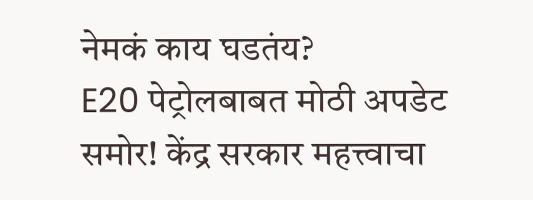नेमकं काय घडतंय?
E20 पेट्रोलबाबत मोठी अपडेट समोर! केंद्र सरकार महत्त्वाचा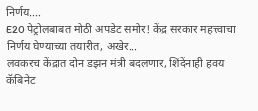निर्णय....
E20 पेट्रोलबाबत मोठी अपडेट समोर! केंद्र सरकार महत्त्वाचा निर्णय घेण्याच्या तयारीत, अखेर...
लवकरच केंद्रात दोन डझन मंत्री बदलणार, शिंदेंनाही हवय कॅबिनेट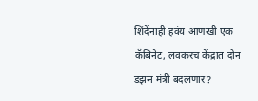शिंदेंनाही हवंय आणखी एक कॅबिनेट, लवकरच केंद्रात दोन डझन मंत्री बदलणार?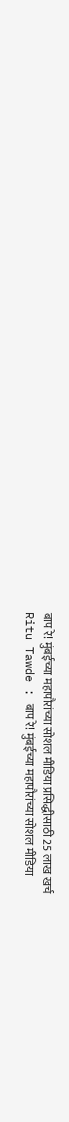बाप रे! मुंबईच्या महापौरांच्या सोशल मीडिया प्रसिद्धीसाठी 25 लाख खर्च
Ritu Tawde : बाप रे! मुंबईच्या महापौरांच्या सोशल मीडिया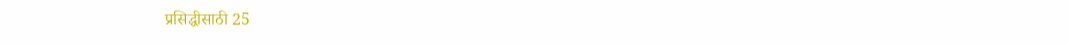प्रसिद्धीसाठी 25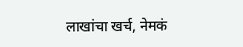लाखांचा खर्च, नेमकं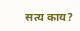सत्य काय?